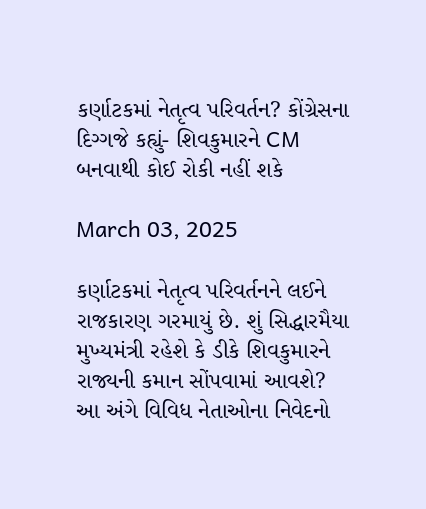કર્ણાટકમાં નેતૃત્વ પરિવર્તન? કોંગ્રેસના દિગ્ગજે કહ્યું- શિવકુમારને CM બનવાથી કોઈ રોકી નહીં શકે

March 03, 2025

કર્ણાટકમાં નેતૃત્વ પરિવર્તનને લઈને રાજકારણ ગરમાયું છે. શું સિદ્ધારમૈયા મુખ્યમંત્રી રહેશે કે ડીકે શિવકુમારને રાજ્યની કમાન સોંપવામાં આવશે? આ અંગે વિવિધ નેતાઓના નિવેદનો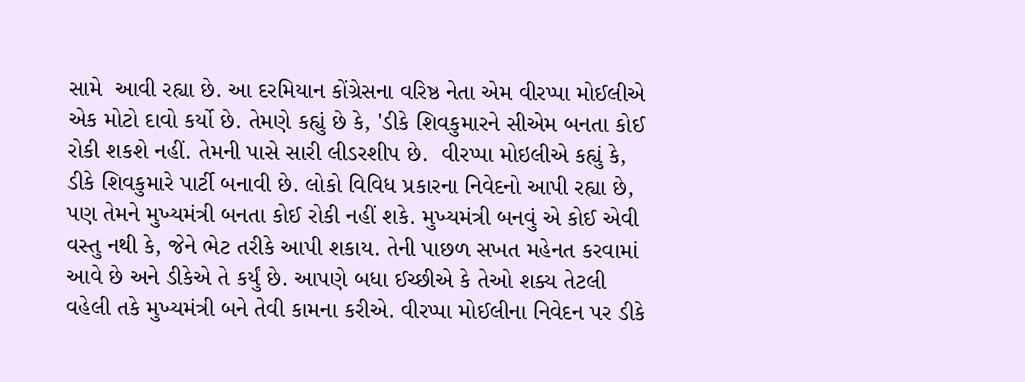સામે  આવી રહ્યા છે. આ દરમિયાન કોંગ્રેસના વરિષ્ઠ નેતા એમ વીરપ્પા મોઈલીએ એક મોટો દાવો કર્યો છે. તેમણે કહ્યું છે કે, 'ડીકે શિવકુમારને સીએમ બનતા કોઈ રોકી શકશે નહીં. તેમની પાસે સારી લીડરશીપ છે.  વીરપ્પા મોઇલીએ કહ્યું કે, ડીકે શિવકુમારે પાર્ટી બનાવી છે. લોકો વિવિધ પ્રકારના નિવેદનો આપી રહ્યા છે, પણ તેમને મુખ્યમંત્રી બનતા કોઈ રોકી નહીં શકે. મુખ્યમંત્રી બનવું એ કોઈ એવી વસ્તુ નથી કે, જેને ભેટ તરીકે આપી શકાય. તેની પાછળ સખત મહેનત કરવામાં આવે છે અને ડીકેએ તે કર્યું છે. આપણે બધા ઈચ્છીએ કે તેઓ શક્ય તેટલી વહેલી તકે મુખ્યમંત્રી બને તેવી કામના કરીએ. વીરપ્પા મોઈલીના નિવેદન પર ડીકે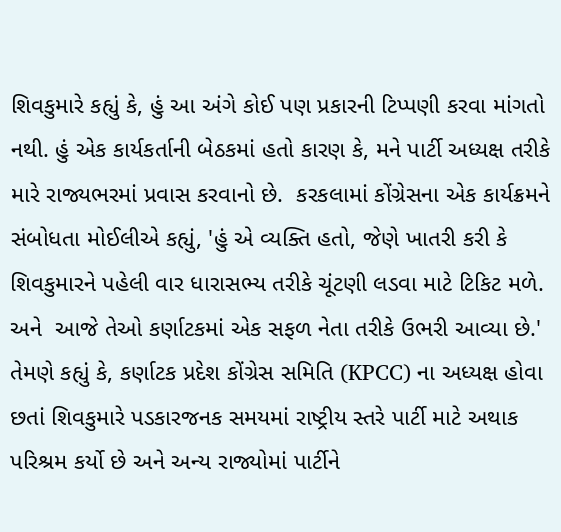શિવકુમારે કહ્યું કે, હું આ અંગે કોઈ પણ પ્રકારની ટિપ્પણી કરવા માંગતો નથી. હું એક કાર્યકર્તાની બેઠકમાં હતો કારણ કે, મને પાર્ટી અધ્યક્ષ તરીકે મારે રાજ્યભરમાં પ્રવાસ કરવાનો છે.  કરકલામાં કોંગ્રેસના એક કાર્યક્રમને સંબોધતા મોઈલીએ કહ્યું, 'હું એ વ્યક્તિ હતો, જેણે ખાતરી કરી કે શિવકુમારને પહેલી વાર ધારાસભ્ય તરીકે ચૂંટણી લડવા માટે ટિકિટ મળે. અને  આજે તેઓ કર્ણાટકમાં એક સફળ નેતા તરીકે ઉભરી આવ્યા છે.' તેમણે કહ્યું કે, કર્ણાટક પ્રદેશ કોંગ્રેસ સમિતિ (KPCC) ના અધ્યક્ષ હોવા છતાં શિવકુમારે પડકારજનક સમયમાં રાષ્ટ્રીય સ્તરે પાર્ટી માટે અથાક પરિશ્રમ કર્યો છે અને અન્ય રાજ્યોમાં પાર્ટીને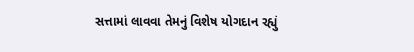સત્તામાં લાવવા તેમનું વિશેષ યોગદાન રહ્યું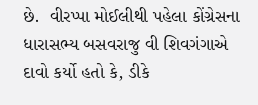છે.  વીરપ્પા મોઈલીથી પહેલા કોંગ્રેસના ધારાસભ્ય બસવરાજુ વી શિવગંગાએ દાવો કર્યો હતો કે, ડીકે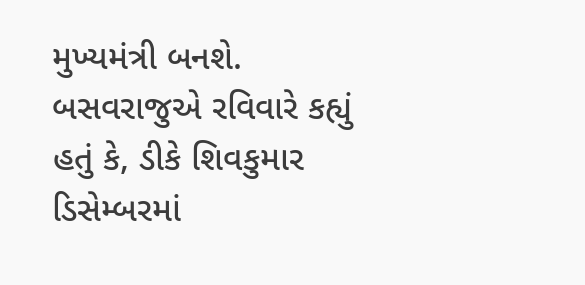મુખ્યમંત્રી બનશે. બસવરાજુએ રવિવારે કહ્યું હતું કે, ડીકે શિવકુમાર ડિસેમ્બરમાં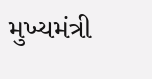મુખ્યમંત્રી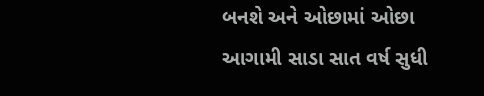બનશે અને ઓછામાં ઓછા આગામી સાડા સાત વર્ષ સુધી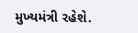મુખ્યમંત્રી રહેશે.